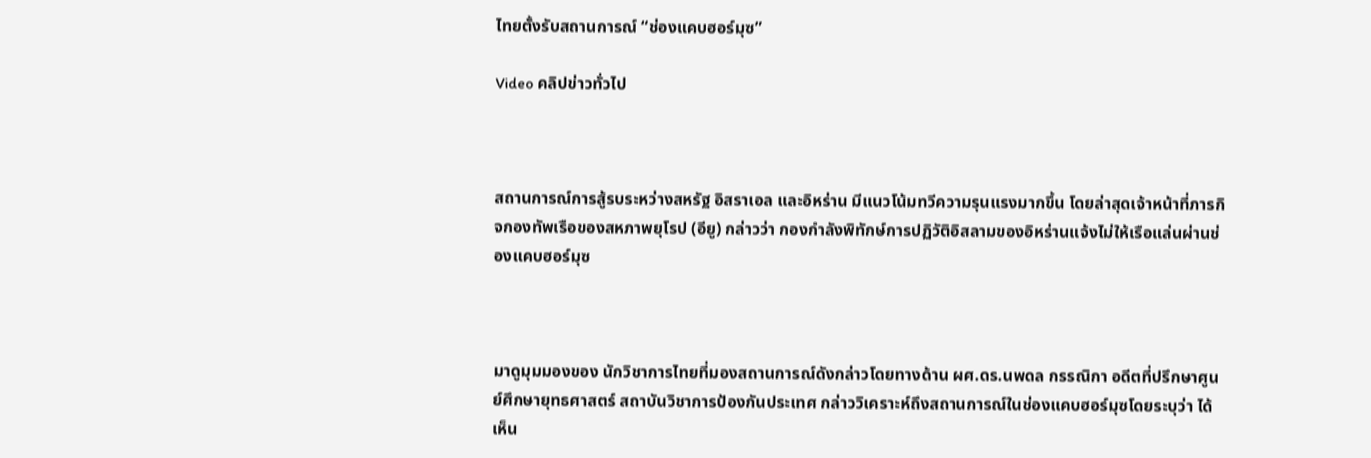ไทยตั้งรับสถานการณ์ “ช่องแคบฮอร์มุซ”

Video คลิปข่าวทั่วไป



สถานการณ์การสู้รบระหว่างสหรัฐ อิสราเอล และอิหร่าน มีแนวโน้มทวีความรุนแรงมากขึ้น โดยล่าสุดเจ้าหน้าที่ภารกิจกองทัพเรือของสหภาพยุโรป (อียู) กล่าวว่า กองกำลังพิทักษ์การปฏิวัติอิสลามของอิหร่านแจ้งไม่ให้เรือแล่นผ่านช่องแคบฮอร์มุซ



มาดูมุมมองของ นักวิชาการไทยที่มองสถานการณ์ดังกล่าวโดยทางด้าน ผศ.ดร.นพดล กรรณิกา อดีตที่ปรึกษาศูนย์ศึกษายุทธศาสตร์ สถาบันวิชาการป้องกันประเทศ กล่าววิเคราะห์ถึงสถานการณ์ในช่องแคบฮอร์มุซโดยระบุว่า ได้เห็น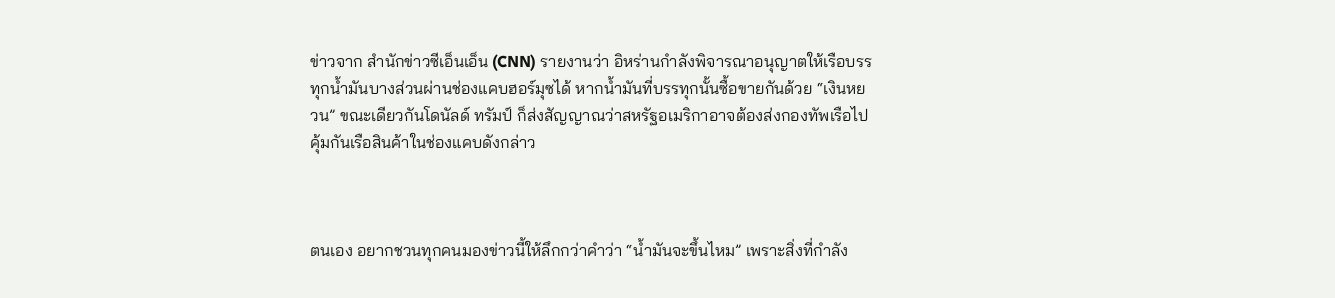ข่าวจาก สำนักข่าวซีเอ็นเอ็น (CNN) รายงานว่า อิหร่านกำลังพิจารณาอนุญาตให้เรือบรรทุกน้ำมันบางส่วนผ่านช่องแคบฮอร์มุซได้ หากน้ำมันที่บรรทุกนั้นซื้อขายกันด้วย “เงินหยวน” ขณะเดียวกันโดนัลด์ ทรัมป์ ก็ส่งสัญญาณว่าสหรัฐอเมริกาอาจต้องส่งกองทัพเรือไปคุ้มกันเรือสินค้าในช่องแคบดังกล่าว



ตนเอง อยากชวนทุกคนมองข่าวนี้ให้ลึกกว่าคำว่า “น้ำมันจะขึ้นไหม” เพราะสิ่งที่กำลัง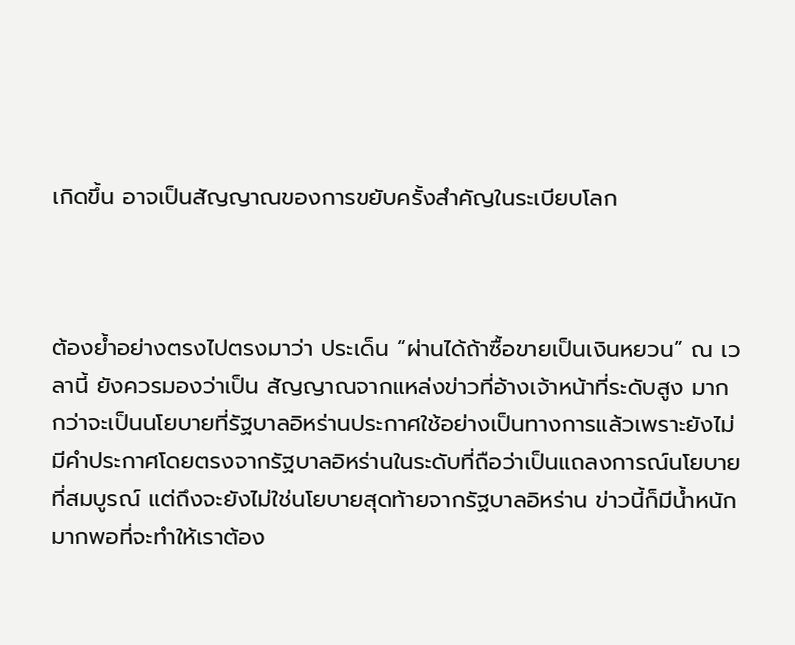เกิดขึ้น อาจเป็นสัญญาณของการขยับครั้งสำคัญในระเบียบโลก



ต้องย้ำอย่างตรงไปตรงมาว่า ประเด็น “ผ่านได้ถ้าซื้อขายเป็นเงินหยวน” ณ เวลานี้ ยังควรมองว่าเป็น สัญญาณจากแหล่งข่าวที่อ้างเจ้าหน้าที่ระดับสูง มากกว่าจะเป็นนโยบายที่รัฐบาลอิหร่านประกาศใช้อย่างเป็นทางการแล้วเพราะยังไม่มีคำประกาศโดยตรงจากรัฐบาลอิหร่านในระดับที่ถือว่าเป็นแถลงการณ์นโยบายที่สมบูรณ์ แต่ถึงจะยังไม่ใช่นโยบายสุดท้ายจากรัฐบาลอิหร่าน ข่าวนี้ก็มีน้ำหนักมากพอที่จะทำให้เราต้อง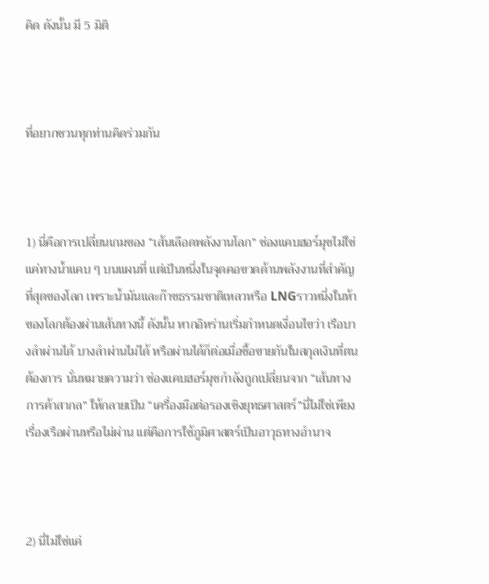คิด ดังนั้น มี 5 มิติ



ที่อยากชวนทุกท่านคิดร่วมกัน



1) นี่คือการเปลี่ยนเกมของ “เส้นเลือดพลังงานโลก” ช่องแคบฮอร์มุซไม่ใช่แค่ทางน้ำแคบ ๆ บนแผนที่ แต่เป็นหนึ่งในจุดคอขวดด้านพลังงานที่สำคัญที่สุดของโลก เพราะน้ำมันและก๊าซธรรมชาติเหลวหรือ LNGราวหนึ่งในห้าของโลกต้องผ่านเส้นทางนี้ ดังนั้น หากอิหร่านเริ่มกำหนดเงื่อนไขว่า เรือบางลำผ่านได้ บางลำผ่านไม่ได้ หรือผ่านได้ก็ต่อเมื่อซื้อขายกันในสกุลเงินที่ตนต้องการ นั่นหมายความว่า ช่องแคบฮอร์มุซกำลังถูกเปลี่ยนจาก “เส้นทางการค้าสากล” ให้กลายเป็น “เครื่องมือต่อรองเชิงยุทธศาสตร์”นี่ไม่ใช่เพียงเรื่องเรือผ่านหรือไม่ผ่าน แต่คือการใช้ภูมิศาสตร์เป็นอาวุธทางอำนาจ



2) นี่ไม่ใช่แค่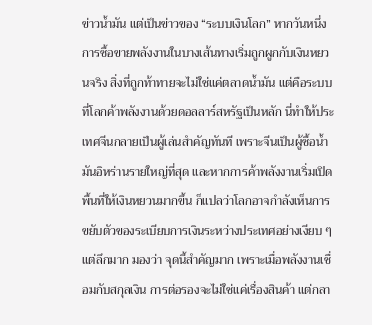ข่าวน้ำมัน แต่เป็นข่าวของ “ระบบเงินโลก” หากวันหนึ่งการซื้อขายพลังงานในบางเส้นทางเริ่มถูกผูกกับเงินหยวนจริง สิ่งที่ถูกท้าทายจะไม่ใช่แค่ตลาดน้ำมัน แต่คือระบบที่โลกค้าพลังงานด้วยดอลลาร์สหรัฐเป็นหลัก นี่ทำให้ประเทศจีนกลายเป็นผู้เล่นสำคัญทันที เพราะจีนเป็นผู้ซื้อน้ำมันอิหร่านรายใหญ่ที่สุด และหากการค้าพลังงานเริ่มเปิดพื้นที่ให้เงินหยวนมากขึ้น ก็แปลว่าโลกอาจกำลังเห็นการขยับตัวของระเบียบการเงินระหว่างประเทศอย่างเงียบ ๆ แต่ลึกมาก มองว่า จุดนี้สำคัญมาก เพราะเมื่อพลังงานเชื่อมกับสกุลเงิน การต่อรองจะไม่ใช่แค่เรื่องสินค้า แต่กลา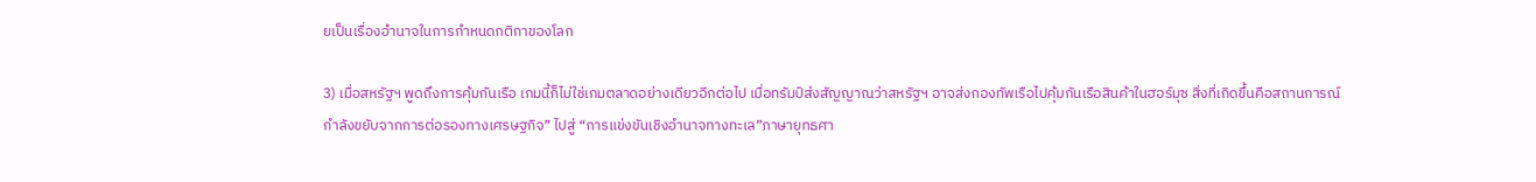ยเป็นเรื่องอำนาจในการกำหนดกติกาของโลก

3) เมื่อสหรัฐฯ พูดถึงการคุ้มกันเรือ เกมนี้ก็ไม่ใช่เกมตลาดอย่างเดียวอีกต่อไป เมื่อทรัมป์ส่งสัญญาณว่าสหรัฐฯ อาจส่งกองทัพเรือไปคุ้มกันเรือสินค้าในฮอร์มุซ สิ่งที่เกิดขึ้นคือสถานการณ์กำลังขยับจากการต่อรองทางเศรษฐกิจ” ไปสู่ “การแข่งขันเชิงอำนาจทางทะเล”ภาษายุทธศา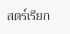สตร์เรียก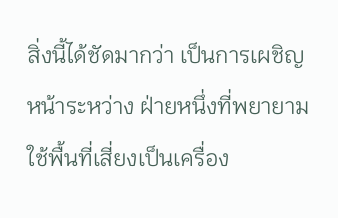สิ่งนี้ได้ชัดมากว่า เป็นการเผชิญหน้าระหว่าง ฝ่ายหนึ่งที่พยายามใช้พื้นที่เสี่ยงเป็นเครื่อง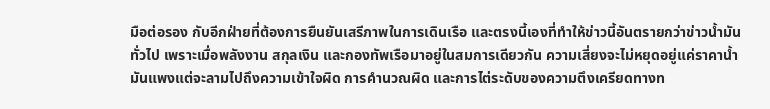มือต่อรอง กับอีกฝ่ายที่ต้องการยืนยันเสรีภาพในการเดินเรือ และตรงนี้เองที่ทำให้ข่าวนี้อันตรายกว่าข่าวน้ำมันทั่วไป เพราะเมื่อพลังงาน สกุลเงิน และกองทัพเรือมาอยู่ในสมการเดียวกัน ความเสี่ยงจะไม่หยุดอยู่แค่ราคาน้ำมันแพงแต่จะลามไปถึงความเข้าใจผิด การคำนวณผิด และการไต่ระดับของความตึงเครียดทางท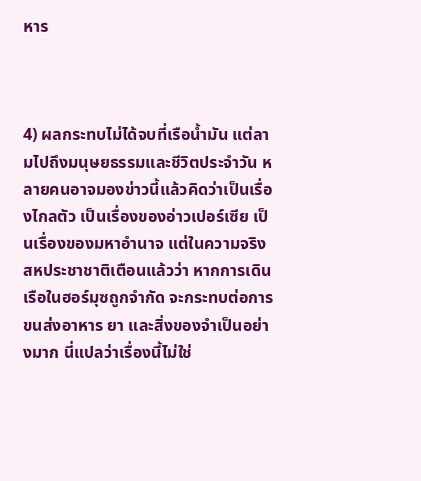หาร



4) ผลกระทบไม่ได้จบที่เรือน้ำมัน แต่ลามไปถึงมนุษยธรรมและชีวิตประจำวัน หลายคนอาจมองข่าวนี้แล้วคิดว่าเป็นเรื่องไกลตัว เป็นเรื่องของอ่าวเปอร์เซีย เป็นเรื่องของมหาอำนาจ แต่ในความจริงสหประชาชาติเตือนแล้วว่า หากการเดินเรือในฮอร์มุซถูกจำกัด จะกระทบต่อการขนส่งอาหาร ยา และสิ่งของจำเป็นอย่างมาก นี่แปลว่าเรื่องนี้ไม่ใช่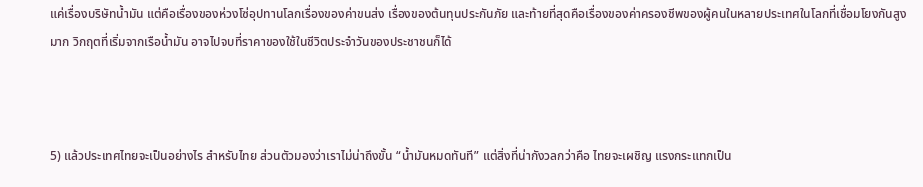แค่เรื่องบริษัทน้ำมัน แต่คือเรื่องของห่วงโซ่อุปทานโลกเรื่องของค่าขนส่ง เรื่องของต้นทุนประกันภัย และท้ายที่สุดคือเรื่องของค่าครองชีพของผู้คนในหลายประเทศในโลกที่เชื่อมโยงกันสูงมาก วิกฤตที่เริ่มจากเรือน้ำมัน อาจไปจบที่ราคาของใช้ในชีวิตประจำวันของประชาชนก็ได้



5) แล้วประเทศไทยจะเป็นอย่างไร สำหรับไทย ส่วนตัวมองว่าเราไม่น่าถึงขั้น “น้ำมันหมดทันที” แต่สิ่งที่น่ากังวลกว่าคือ ไทยจะเผชิญ แรงกระแทกเป็น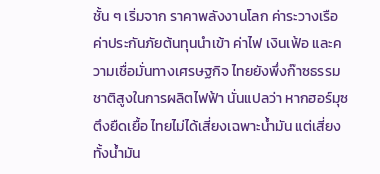ชั้น ๆ เริ่มจาก ราคาพลังงานโลก ค่าระวางเรือ ค่าประกันภัยต้นทุนนำเข้า ค่าไฟ เงินเฟ้อ และความเชื่อมั่นทางเศรษฐกิจ ไทยยังพึ่งก๊าซธรรมชาติสูงในการผลิตไฟฟ้า นั่นแปลว่า หากฮอร์มุซตึงยืดเยื้อ ไทยไม่ได้เสี่ยงเฉพาะน้ำมัน แต่เสี่ยงทั้งน้ำมัน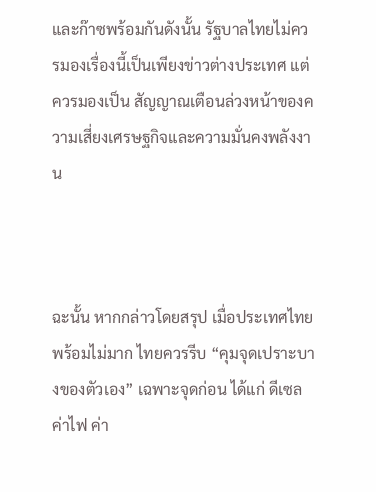และก๊าซพร้อมกันดังนั้น รัฐบาลไทยไม่ควรมองเรื่องนี้เป็นเพียงข่าวต่างประเทศ แต่ควรมองเป็น สัญญาณเตือนล่วงหน้าของความเสี่ยงเศรษฐกิจและความมั่นคงพลังงาน



ฉะนั้น หากกล่าวโดยสรุป เมื่อประเทศไทยพร้อมไม่มาก ไทยควรรีบ “คุมจุดเปราะบางของตัวเอง” เฉพาะจุดก่อน ได้แก่ ดีเซล ค่าไฟ ค่า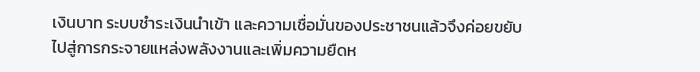เงินบาท ระบบชำระเงินนำเข้า และความเชื่อมั่นของประชาชนแล้วจึงค่อยขยับไปสู่การกระจายแหล่งพลังงานและเพิ่มความยืดห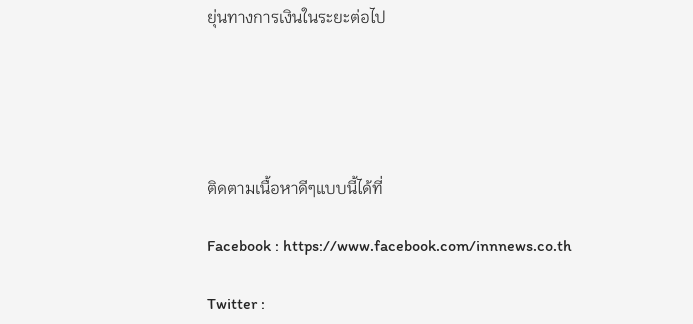ยุ่นทางการเงินในระยะต่อไป





ติดตามเนื้อหาดีๆแบบนี้ได้ที่

Facebook : https://www.facebook.com/innnews.co.th

Twitter :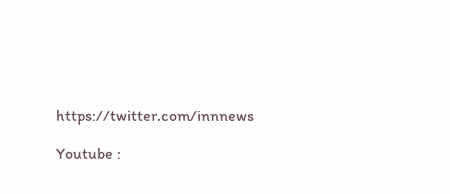https://twitter.com/innnews

Youtube :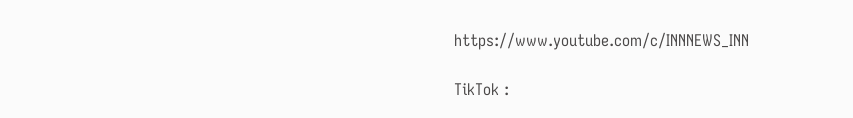https://www.youtube.com/c/INNNEWS_INN

TikTok :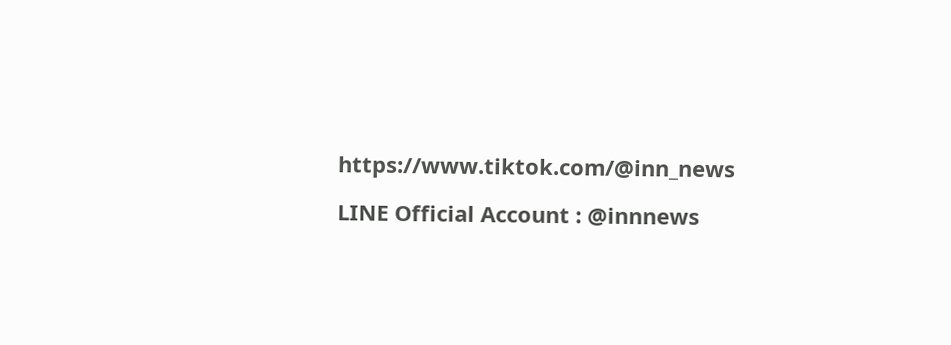https://www.tiktok.com/@inn_news

LINE Official Account : @innnews